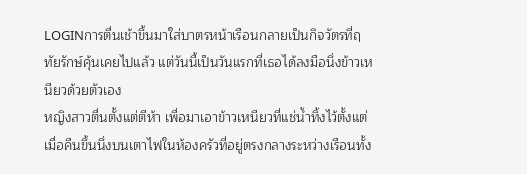LOGINการตื่นเช้าขึ้นมาใส่บาตรหน้าเรือนกลายเป็นกิจวัตรที่ฤทัยรักษ์คุ้นเคยไปแล้ว แต่วันนี้เป็นวันแรกที่เธอได้ลงมือนึ่งข้าวเหนียวด้วยตัวเอง
หญิงสาวตื่นตั้งแต่ตีห้า เพื่อมาเอาข้าวเหนียวที่แช่น้ำทิ้งไว้ตั้งแต่เมื่อคืนขึ้นนึ่งบนเตาไฟในห้องครัวที่อยู่ตรงกลางระหว่างเรือนทั้ง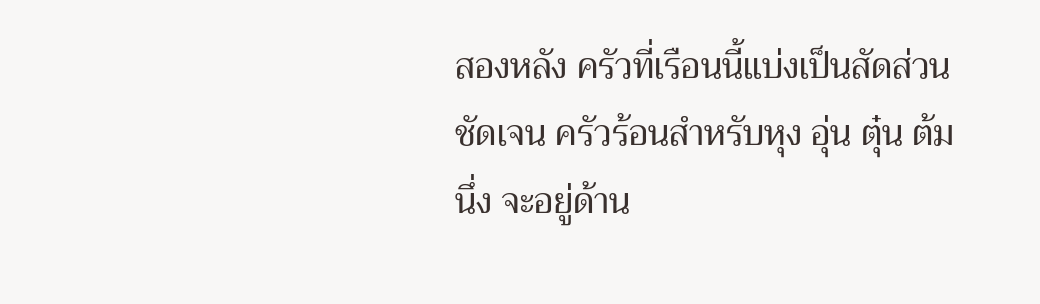สองหลัง ครัวที่เรือนนี้แบ่งเป็นสัดส่วนชัดเจน ครัวร้อนสำหรับหุง อุ่น ตุ๋น ต้ม นึ่ง จะอยู่ด้าน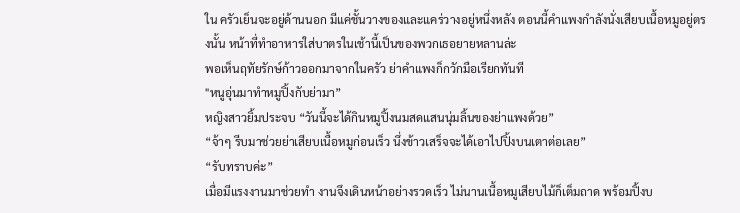ใน ครัวเย็นจะอยู่ด้านนอก มีแค่ชั้นวางของและแคร่วางอยู่หนึ่งหลัง ตอนนี้คำแพงกำลังนั่งเสียบเนื้อหมูอยู่ตรงนั้น หน้าที่ทำอาหารใส่บาตรในเช้านี้เป็นของพวกเธอยายหลานล่ะ
พอเห็นฤทัยรักษ์ก้าวออกมาจากในครัว ย่าคำแพงก็กวักมือเรียกทันที
"หนูอุ่นมาทำหมูปิ้งกับย่ามา”
หญิงสาวยิ้มประจบ “วันนี้จะได้กินหมูปิ้งนมสดแสนนุ่มลิ้นของย่าแพงด้วย”
“จ้าๆ รีบมาช่วยย่าเสียบเนื้อหมูก่อนเร็ว นึ่งข้าวเสร็จจะได้เอาไปปิ้งบนเตาต่อเลย”
“รับทราบค่ะ”
เมื่อมีแรงงานมาช่วยทำ งานจึงเดินหน้าอย่างรวดเร็ว ไม่นานเนื้อหมูเสียบไม้ก็เต็มถาด พร้อมปิ้งบ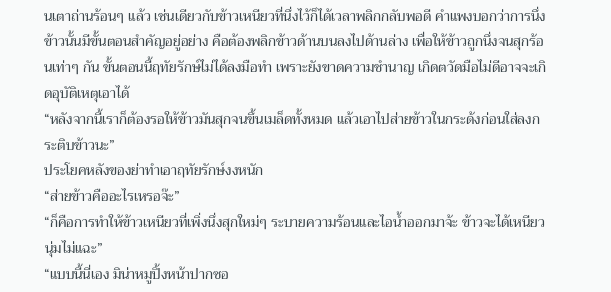นเตาถ่านร้อนๆ แล้ว เช่นเดียวกับข้าวเหนียวที่นึ่งไว้ก็ได้เวลาพลิกกลับพอดี คำแพงบอกว่าการนึ่งข้าวนั้นมีขั้นตอนสำคัญอยู่อย่าง คือต้องพลิกข้าวด้านบนลงไปด้านล่าง เพื่อให้ข้าวถูกนึ่งจนสุกร้อนเท่าๆ กัน ขั้นตอนนี้ฤทัยรักษ์ไม่ได้ลงมือทำ เพราะยังขาดความชำนาญ เกิดตวัดมือไม่ดีอาจจะเกิดอุบัติเหตุเอาได้
“หลังจากนี้เราก็ต้องรอให้ข้าวมันสุกจนขึ้นเมล็ดทั้งหมด แล้วเอาไปส่ายข้าวในกระด้งก่อนใส่ลงกระติบข้าวนะ”
ประโยคหลังของย่าทำเอาฤทัยรักษ์งงหนัก
“ส่ายข้าวคืออะไรเหรอจ๊ะ”
“ก็คือการทำให้ข้าวเหนียวที่เพิ่งนึ่งสุกใหม่ๆ ระบายความร้อนและไอน้ำออกมาจ้ะ ข้าวจะได้เหนียวนุ่มไม่แฉะ”
“แบบนี้นี่เอง มิน่าหมูปิ้งหน้าปากซอ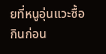ยที่หนูอุ่นแวะซื้อกินก่อน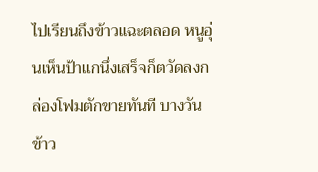ไปเรียนถึงข้าวแฉะตลอด หนูอุ่นเห็นป้าแกนึ่งเสร็จก็ตวัดลงกล่องโฟมตักขายทันที บางวันข้าว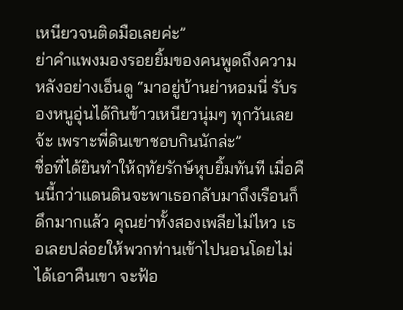เหนียวจนติดมือเลยค่ะ”
ย่าคำแพงมองรอยยิ้มของคนพูดถึงความหลังอย่างเอ็นดู “มาอยู่บ้านย่าหอมนี่ รับรองหนูอุ่นได้กินข้าวเหนียวนุ่มๆ ทุกวันเลยจ้ะ เพราะพี่ดินเขาชอบกินนักล่ะ”
ชื่อที่ได้ยินทำให้ฤทัยรักษ์หุบยิ้มทันที เมื่อคืนนี้กว่าแดนดินจะพาเธอกลับมาถึงเรือนก็ดึกมากแล้ว คุณย่าทั้งสองเพลียไม่ไหว เธอเลยปล่อยให้พวกท่านเข้าไปนอนโดยไม่ได้เอาคืนเขา จะฟ้อ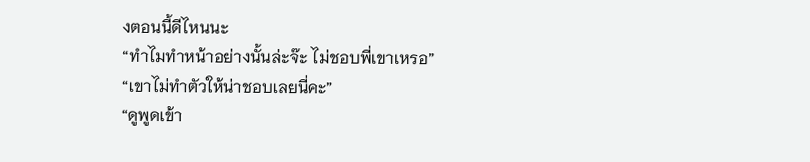งตอนนี้ดีไหนนะ
“ทำไมทำหน้าอย่างนั้นล่ะจ๊ะ ไม่ชอบพี่เขาเหรอ”
“เขาไม่ทำตัวให้น่าชอบเลยนี่คะ”
“ดูพูดเข้า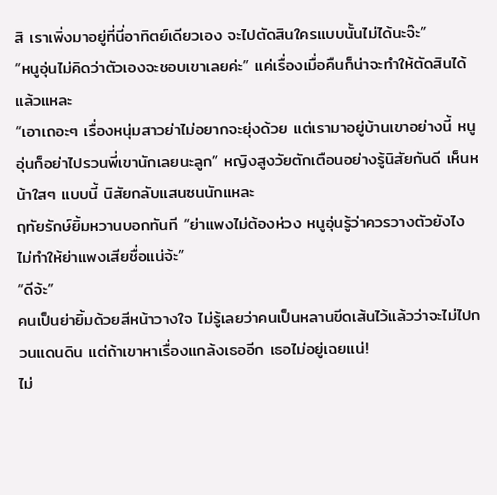สิ เราเพิ่งมาอยู่ที่นี่อาทิตย์เดียวเอง จะไปตัดสินใครแบบนั้นไม่ได้นะจ๊ะ”
“หนูอุ่นไม่คิดว่าตัวเองจะชอบเขาเลยค่ะ” แค่เรื่องเมื่อคืนก็น่าจะทำให้ตัดสินได้แล้วแหละ
“เอาเถอะๆ เรื่องหนุ่มสาวย่าไม่อยากจะยุ่งด้วย แต่เรามาอยู่บ้านเขาอย่างนี้ หนูอุ่นก็อย่าไปรวนพี่เขานักเลยนะลูก” หญิงสูงวัยตักเตือนอย่างรู้นิสัยกันดี เห็นหน้าใสๆ แบบนี้ นิสัยกลับแสนซนนักแหละ
ฤทัยรักษ์ยิ้มหวานบอกทันที “ย่าแพงไม่ต้องห่วง หนูอุ่นรู้ว่าควรวางตัวยังไง ไม่ทำให้ย่าแพงเสียชื่อแน่จ้ะ”
“ดีจ้ะ”
คนเป็นย่ายิ้มด้วยสีหน้าวางใจ ไม่รู้เลยว่าคนเป็นหลานขีดเส้นไว้แล้วว่าจะไม่ไปกวนแดนดิน แต่ถ้าเขาหาเรื่องแกล้งเธออีก เธอไม่อยู่เฉยแน่!
ไม่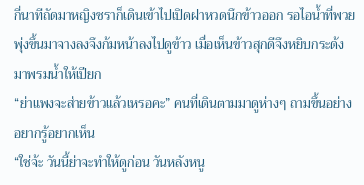กี่นาทีถัดมาหญิงชราก็เดินเข้าไปเปิดฝาหวดนึกข้าวออก รอไอน้ำที่พวยพุ่งขึ้นมาจางลงจึงก้มหน้าลงไปดูข้าว เมื่อเห็นข้าวสุกดีจึงหยิบกระด้งมาพรมน้ำให้เปียก
“ย่าแพงจะส่ายข้าวแล้วเหรอคะ” คนที่เดินตามมาดูห่างๆ ถามขึ้นอย่างอยากรู้อยากเห็น
“ใช่จ้ะ วันนี้ย่าจะทำให้ดูก่อน วันหลังหนู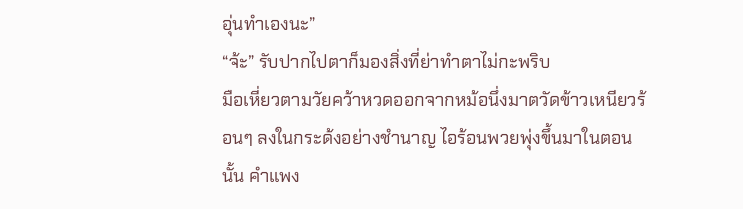อุ่นทำเองนะ”
“จ้ะ” รับปากไปตาก็มองสิ่งที่ย่าทำตาไม่กะพริบ
มือเหี่ยวตามวัยคว้าหวดออกจากหม้อนึ่งมาตวัดข้าวเหนียวร้อนๆ ลงในกระด้งอย่างชำนาญ ไอร้อนพวยพุ่งขึ้นมาในตอนนั้น คำแพง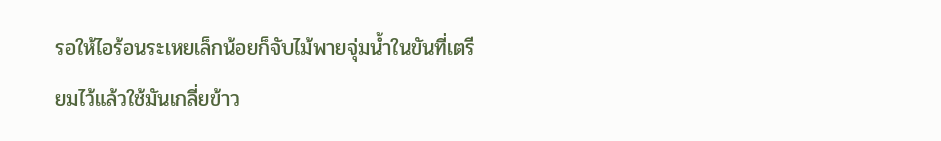รอให้ไอร้อนระเหยเล็กน้อยก็จับไม้พายจุ่มน้ำในขันที่เตรียมไว้แล้วใช้มันเกลี่ยข้าว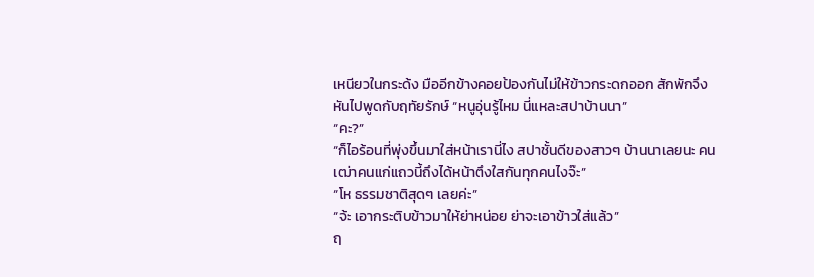เหนียวในกระด้ง มืออีกข้างคอยป้องกันไม่ให้ข้าวกระดกออก สักพักจึงหันไปพูดกับฤทัยรักษ์ “หนูอุ่นรู้ไหม นี่แหละสปาบ้านนา”
“คะ?”
“ก็ไอร้อนที่พุ่งขึ้นมาใส่หน้าเรานี่ไง สปาชั้นดีของสาวๆ บ้านนาเลยนะ คนเฒ่าคนแก่แถวนี้ถึงได้หน้าตึงใสกันทุกคนไงจ๊ะ”
“โห ธรรมชาติสุดๆ เลยค่ะ”
“จ้ะ เอากระติบข้าวมาให้ย่าหน่อย ย่าจะเอาข้าวใส่แล้ว”
ฤ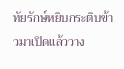ทัยรักษ์หยิบกระติบข้าวมาเปิดแล้ววาง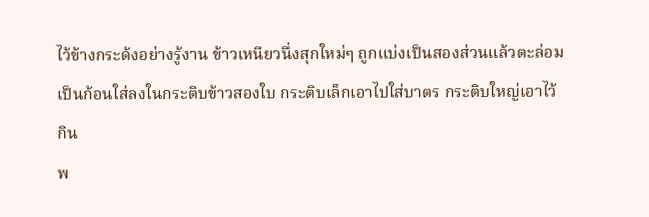ไว้ข้างกระด้งอย่างรู้งาน ข้าวเหนียวนึ่งสุกใหม่ๆ ถูกแบ่งเป็นสองส่วนแล้วตะล่อมเป็นก้อนใส่ลงในกระติบข้าวสองใบ กระติบเล็กเอาไปใส่บาตร กระติบใหญ่เอาไว้กิน
พ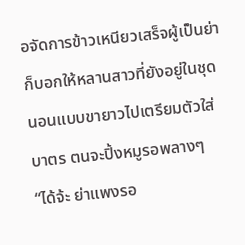อจัดการข้าวเหนียวเสร็จผู้เป็นย่าก็บอกให้หลานสาวที่ยังอยู่ในชุดนอนแบบขายาวไปเตรียมตัวใส่บาตร ตนจะปิ้งหมูรอพลางๆ
“ได้จ้ะ ย่าแพงรอ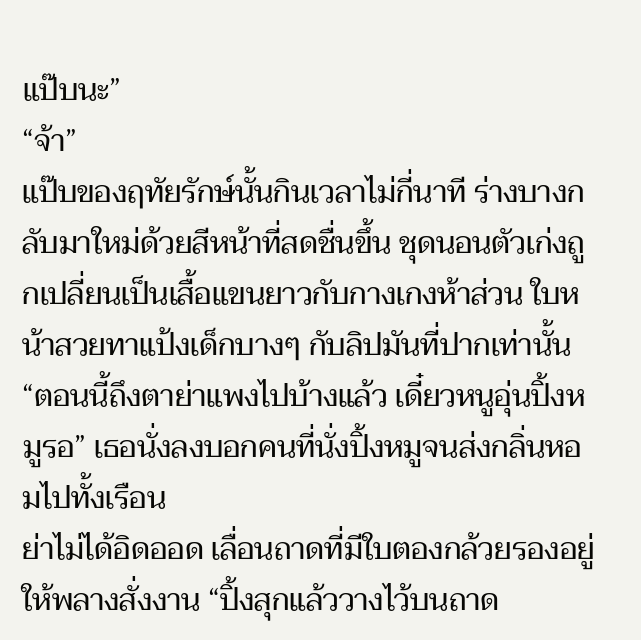แป๊บนะ”
“จ้า”
แป๊บของฤทัยรักษ์นั้นกินเวลาไม่กี่นาที ร่างบางกลับมาใหม่ด้วยสีหน้าที่สดชื่นขึ้น ชุดนอนตัวเก่งถูกเปลี่ยนเป็นเสื้อแขนยาวกับกางเกงห้าส่วน ใบหน้าสวยทาแป้งเด็กบางๆ กับลิปมันที่ปากเท่านั้น
“ตอนนี้ถึงตาย่าแพงไปบ้างแล้ว เดี๋ยวหนูอุ่นปิ้งหมูรอ” เธอนั่งลงบอกคนที่นั่งปิ้งหมูจนส่งกลิ่นหอมไปทั้งเรือน
ย่าไม่ได้อิดออด เลื่อนถาดที่มีใบตองกล้วยรองอยู่ให้พลางสั่งงาน “ปิ้งสุกแล้ววางไว้บนถาด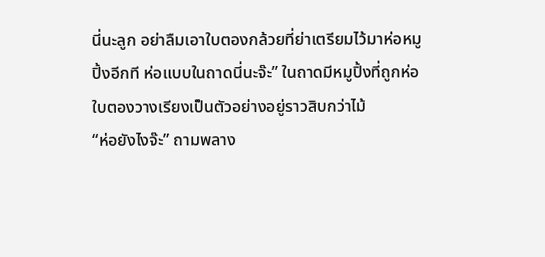นี่นะลูก อย่าลืมเอาใบตองกล้วยที่ย่าเตรียมไว้มาห่อหมูปิ้งอีกที ห่อแบบในถาดนี่นะจ๊ะ” ในถาดมีหมูปิ้งที่ถูกห่อใบตองวางเรียงเป็นตัวอย่างอยู่ราวสิบกว่าไม้
“ห่อยังไงจ๊ะ” ถามพลาง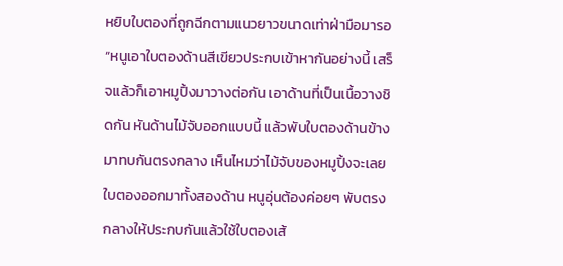หยิบใบตองที่ถูกฉีกตามแนวยาวขนาดเท่าฝ่ามือมารอ
“หนูเอาใบตองด้านสีเขียวประกบเข้าหากันอย่างนี้ เสร็จแล้วก็เอาหมูปิ้งมาวางต่อกัน เอาด้านที่เป็นเนื้อวางชิดกัน หันด้านไม้จับออกแบบนี้ แล้วพับใบตองด้านข้างมาทบกันตรงกลาง เห็นไหมว่าไม้จับของหมูปิ้งจะเลยใบตองออกมาทั้งสองด้าน หนูอุ่นต้องค่อยๆ พับตรงกลางให้ประกบกันแล้วใช้ใบตองเส้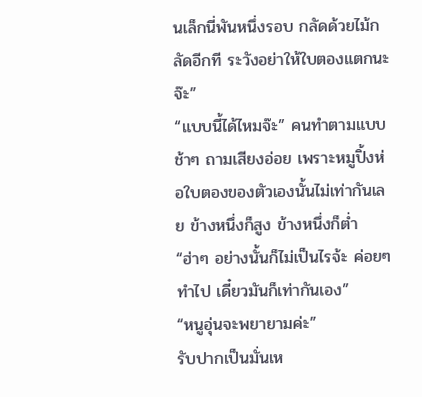นเล็กนี่พันหนึ่งรอบ กลัดด้วยไม้กลัดอีกที ระวังอย่าให้ใบตองแตกนะจ๊ะ”
“แบบนี้ได้ไหมจ๊ะ” คนทำตามแบบช้าๆ ถามเสียงอ่อย เพราะหมูปิ้งห่อใบตองของตัวเองนั้นไม่เท่ากันเลย ข้างหนึ่งก็สูง ข้างหนึ่งก็ต่ำ
“ฮ่าๆ อย่างนั้นก็ไม่เป็นไรจ้ะ ค่อยๆ ทำไป เดี๋ยวมันก็เท่ากันเอง”
“หนูอุ่นจะพยายามค่ะ”
รับปากเป็นมั่นเห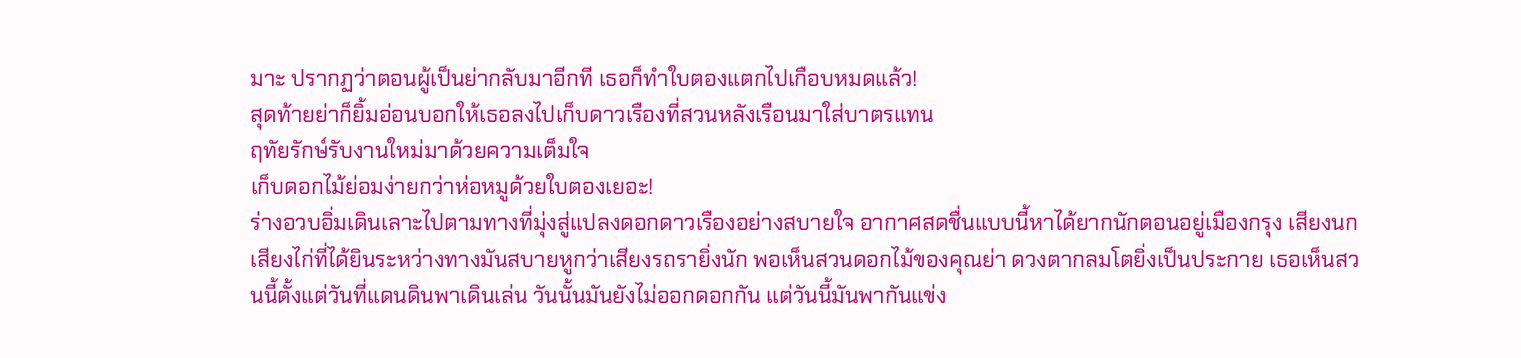มาะ ปรากฏว่าตอนผู้เป็นย่ากลับมาอีกที เธอก็ทำใบตองแตกไปเกือบหมดแล้ว!
สุดท้ายย่าก็ยิ้มอ่อนบอกให้เธอลงไปเก็บดาวเรืองที่สวนหลังเรือนมาใส่บาตรแทน
ฤทัยรักษ์รับงานใหม่มาด้วยความเต็มใจ
เก็บดอกไม้ย่อมง่ายกว่าห่อหมูด้วยใบตองเยอะ!
ร่างอวบอิ่มเดินเลาะไปตามทางที่มุ่งสู่แปลงดอกดาวเรืองอย่างสบายใจ อากาศสดชื่นแบบนี้หาได้ยากนักตอนอยู่เมืองกรุง เสียงนกเสียงไก่ที่ได้ยินระหว่างทางมันสบายหูกว่าเสียงรถรายิ่งนัก พอเห็นสวนดอกไม้ของคุณย่า ดวงตากลมโตยิ่งเป็นประกาย เธอเห็นสวนนี้ตั้งแต่วันที่แดนดินพาเดินเล่น วันนั้นมันยังไม่ออกดอกกัน แต่วันนี้มันพากันแข่ง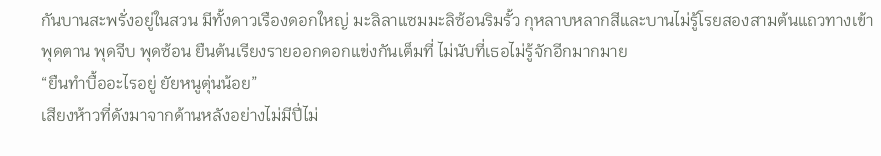กันบานสะพรั่งอยู่ในสวน มีทั้งดาวเรืองดอกใหญ่ มะลิลาแซมมะลิซ้อนริมรั้ว กุหลาบหลากสีและบานไม่รู้โรยสองสามต้นแถวทางเข้า พุดตาน พุดจีบ พุดซ้อน ยืนต้นเรียงรายออกดอกแข่งกันเต็มที่ ไม่นับที่เธอไม่รู้จักอีกมากมาย
“ยืนทำบื้ออะไรอยู่ ยัยหนูตุ่นน้อย”
เสียงห้าวที่ดังมาจากด้านหลังอย่างไม่มีปี่ไม่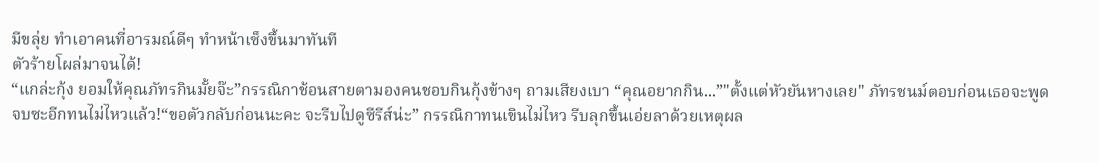มีขลุ่ย ทำเอาคนที่อารมณ์ดีๆ ทำหน้าเซ็งขึ้นมาทันที
ตัวร้ายโผล่มาจนได้!
“แกล่ะกุ้ง ยอมให้คุณภัทรกินมั้ยจ๊ะ”กรรณิกาช้อนสายตามองคนชอบกินกุ้งข้างๆ ถามเสียงเบา “คุณอยากกิน...”"ตั้งแต่หัวยันหางเลย" ภัทรชนม์ตอบก่อนเธอจะพูดจบซะอีกทนไม่ไหวแล้ว!“ขอตัวกลับก่อนนะคะ จะรีบไปดูซีรีส์น่ะ” กรรณิกาทนเขินไม่ไหว รีบลุกขึ้นเอ่ยลาด้วยเหตุผล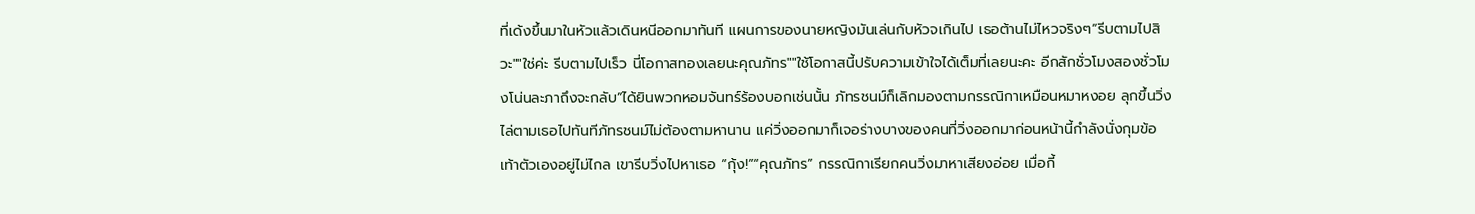ที่เด้งขึ้นมาในหัวแล้วเดินหนีออกมาทันที แผนการของนายหญิงมันเล่นกับหัวจเกินไป เธอต้านไม่ไหวจริงๆ“รีบตามไปสิวะ""ใช่ค่ะ รีบตามไปเร็ว นี่โอกาสทองเลยนะคุณภัทร""ใช้โอกาสนี้ปรับความเข้าใจได้เต็มที่เลยนะคะ อีกสักชั่วโมงสองชั่วโมงโน่นละภาถึงจะกลับ”ได้ยินพวกหอมจันทร์ร้องบอกเช่นนั้น ภัทรชนม์ก็เลิกมองตามกรรณิกาเหมือนหมาหงอย ลุกขึ้นวิ่งไล่ตามเธอไปทันทีภัทรชนม์ไม่ต้องตามหานาน แค่วิ่งออกมาก็เจอร่างบางของคนที่วิ่งออกมาก่อนหน้านี้กำลังนั่งกุมข้อเท้าตัวเองอยู่ไม่ไกล เขารีบวิ่งไปหาเธอ “กุ้ง!”“คุณภัทร” กรรณิกาเรียกคนวิ่งมาหาเสียงอ่อย เมื่อกี้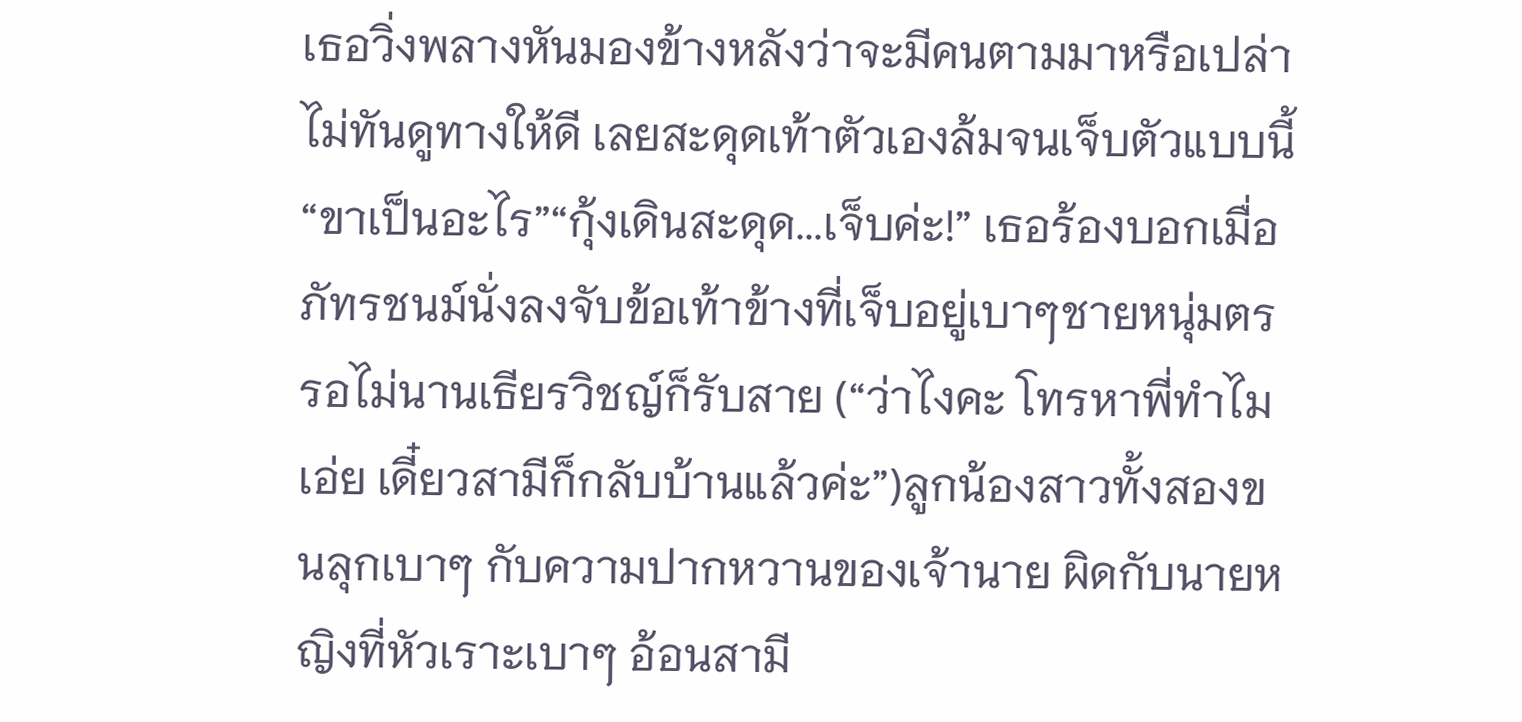เธอวิ่งพลางหันมองข้างหลังว่าจะมีคนตามมาหรือเปล่า ไม่ทันดูทางให้ดี เลยสะดุดเท้าตัวเองล้มจนเจ็บตัวแบบนี้“ขาเป็นอะไร”“กุ้งเดินสะดุด...เจ็บค่ะ!” เธอร้องบอกเมื่อภัทรชนม์นั่งลงจับข้อเท้าข้างที่เจ็บอยู่เบาๆชายหนุ่มตร
รอไม่นานเธียรวิชญ์ก็รับสาย (“ว่าไงคะ โทรหาพี่ทำไมเอ่ย เดี๋ยวสามีก็กลับบ้านแล้วค่ะ”)ลูกน้องสาวทั้งสองขนลุกเบาๆ กับความปากหวานของเจ้านาย ผิดกับนายหญิงที่หัวเราะเบาๆ อ้อนสามี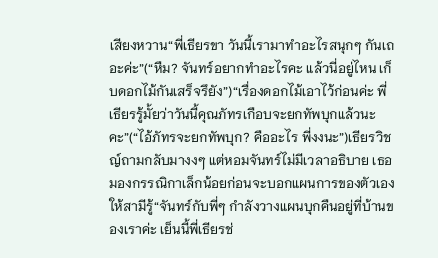เสียงหวาน“พี่เธียรขา วันนี้เรามาทำอะไรสนุกๆ กันเถอะค่ะ”(“หืม? จันทร์อยากทำอะไรคะ แล้วนี่อยู่ไหน เก็บดอกไม้กันเสร็จรึยัง”)“เรื่องดอกไม้เอาไว้ก่อนค่ะ พี่เธียรรู้มั้ยว่าวันนี้คุณภัทรเกือบจะยกทัพบุกแล้วนะคะ”(“ไอ้ภัทรจะยกทัพบุก? คืออะไร พี่งงนะ”)เธียรวิชญ์ถามกลับมางงๆ แต่หอมจันทร์ไม่มีเวลาอธิบาย เธอมองกรรณิกาเล็กน้อยก่อนจะบอกแผนการของตัวเองให้สามีรู้“จันทร์กับพี่ๆ กำลังวางแผนบุกคืนอยู่ที่บ้านของเราค่ะ เย็นนี้พี่เธียรช่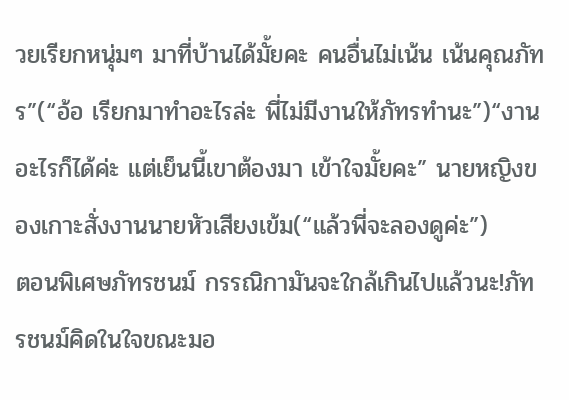วยเรียกหนุ่มๆ มาที่บ้านได้มั้ยคะ คนอื่นไม่เน้น เน้นคุณภัทร”(“อ้อ เรียกมาทำอะไรล่ะ พี่ไม่มีงานให้ภัทรทำนะ”)“งานอะไรก็ได้ค่ะ แต่เย็นนี้เขาต้องมา เข้าใจมั้ยคะ” นายหญิงของเกาะสั่งงานนายหัวเสียงเข้ม(“แล้วพี่จะลองดูค่ะ”)
ตอนพิเศษภัทรชนม์ กรรณิกามันจะใกล้เกินไปแล้วนะ!ภัทรชนม์คิดในใจขณะมอ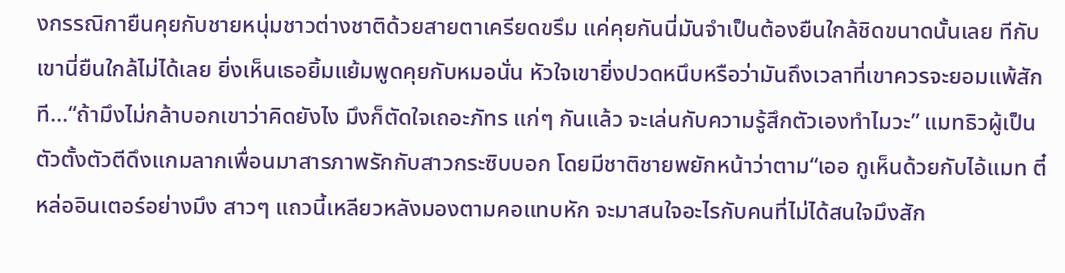งกรรณิกายืนคุยกับชายหนุ่มชาวต่างชาติด้วยสายตาเครียดขรึม แค่คุยกันนี่มันจำเป็นต้องยืนใกล้ชิดขนาดนั้นเลย ทีกับเขานี่ยืนใกล้ไม่ได้เลย ยิ่งเห็นเธอยิ้มแย้มพูดคุยกับหมอนั่น หัวใจเขายิ่งปวดหนึบหรือว่ามันถึงเวลาที่เขาควรจะยอมแพ้สักที...“ถ้ามึงไม่กล้าบอกเขาว่าคิดยังไง มึงก็ตัดใจเถอะภัทร แก่ๆ กันแล้ว จะเล่นกับความรู้สึกตัวเองทำไมวะ” แมทธิวผู้เป็นตัวตั้งตัวตีดึงแกมลากเพื่อนมาสารภาพรักกับสาวกระซิบบอก โดยมีชาติชายพยักหน้าว่าตาม“เออ กูเห็นด้วยกับไอ้แมท ตี๋หล่ออินเตอร์อย่างมึง สาวๆ แถวนี้เหลียวหลังมองตามคอแทบหัก จะมาสนใจอะไรกับคนที่ไม่ได้สนใจมึงสัก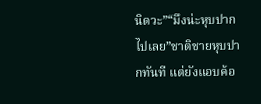นิดวะ”“มึงน่ะหุบปากไปเลย”ชาติชายหุบปากทันที แต่ยังแอบค้อ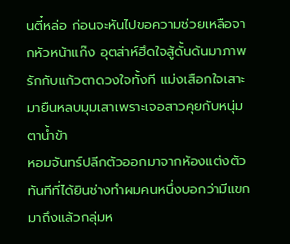นตี๋หล่อ ก่อนจะหันไปขอความช่วยเหลือจากหัวหน้าแก๊ง อุตส่าห์ฮึดใจสู้ดั้นด้นมาภาพรักกับแก้วตาดวงใจทั้งที แม่งเสือกใจเสาะมายืนหลบมุมเสาเพราะเจอสาวคุยกับหนุ่มตาน้ำข้า
หอมจันทร์ปลีกตัวออกมาจากห้องแต่งตัวทันทีที่ได้ยินช่างทำผมคนหนึ่งบอกว่ามีแขกมาถึงแล้วกลุ่มห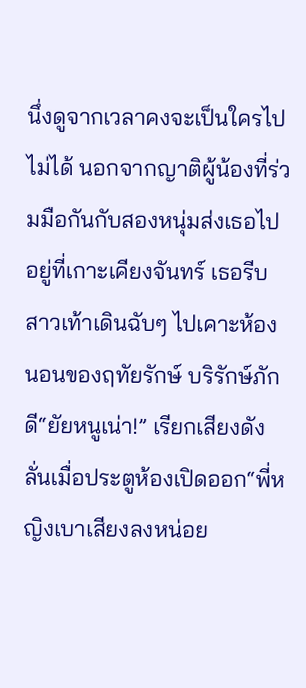นึ่งดูจากเวลาคงจะเป็นใครไปไม่ได้ นอกจากญาติผู้น้องที่ร่วมมือกันกับสองหนุ่มส่งเธอไปอยู่ที่เกาะเคียงจันทร์ เธอรีบสาวเท้าเดินฉับๆ ไปเคาะห้องนอนของฤทัยรักษ์ บริรักษ์ภักดี“ยัยหนูเน่า!” เรียกเสียงดังลั่นเมื่อประตูห้องเปิดออก“พี่หญิงเบาเสียงลงหน่อย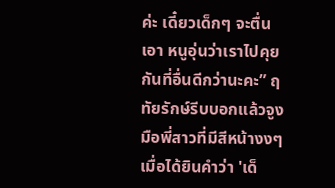ค่ะ เดี๋ยวเด็กๆ จะตื่นเอา หนูอุ่นว่าเราไปคุยกันที่อื่นดีกว่านะคะ” ฤทัยรักษ์รีบบอกแล้วจูงมือพี่สาวที่มีสีหน้างงๆ เมื่อได้ยินคำว่า 'เด็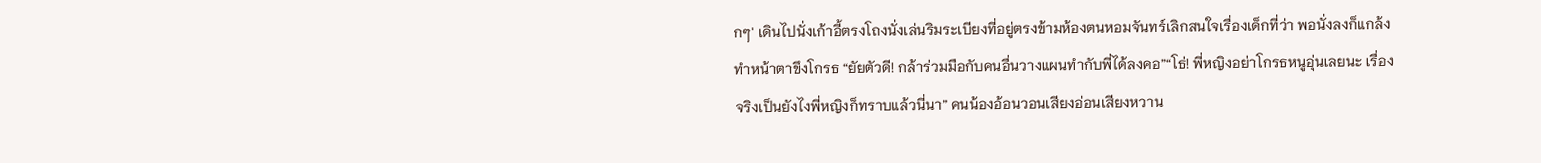กๆ' เดินไปนั่งเก้าอี้ตรงโถงนั่งเล่นริมระเบียงที่อยู่ตรงข้ามห้องตนหอมจันทร์เลิกสนใจเรื่องเด็กที่ว่า พอนั่งลงก็แกล้งทำหน้าตาขึงโกรธ “ยัยตัวดี! กล้าร่วมมือกับคนอื่นวางแผนทำกับพี่ได้ลงคอ”“โธ่! พี่หญิงอย่าโกรธหนูอุ่นเลยนะ เรื่องจริงเป็นยังไงพี่หญิงก็ทราบแล้วนี่นา” คนน้องอ้อนวอนเสียงอ่อนเสียงหวาน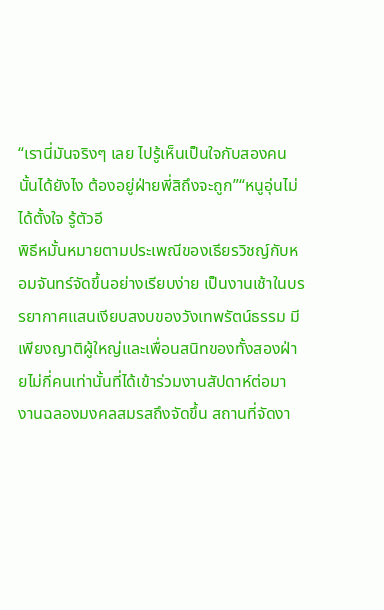“เรานี่มันจริงๆ เลย ไปรู้เห็นเป็นใจกับสองคนนั้นได้ยังไง ต้องอยู่ฝ่ายพี่สิถึงจะถูก”“หนูอุ่นไม่ได้ตั้งใจ รู้ตัวอี
พิธีหมั้นหมายตามประเพณีของเธียรวิชญ์กับหอมจันทร์จัดขึ้นอย่างเรียบง่าย เป็นงานเช้าในบรรยากาศแสนเงียบสงบของวังเทพรัตน์ธรรม มีเพียงญาติผู้ใหญ่และเพื่อนสนิทของทั้งสองฝ่ายไม่กี่คนเท่านั้นที่ได้เข้าร่วมงานสัปดาห์ต่อมา งานฉลองมงคลสมรสถึงจัดขึ้น สถานที่จัดงา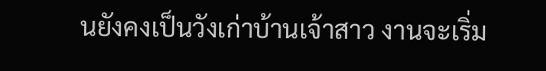นยังคงเป็นวังเก่าบ้านเจ้าสาว งานจะเริ่ม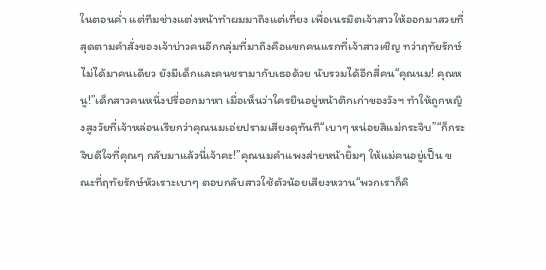ในตอนค่ำ แต่ทีมช่างแต่งหน้าทำผมมาถึงแต่เที่ยง เพื่อเนรมิตเจ้าสาวให้ออกมาสวยที่สุดตามคำสั่งของเจ้าบ่าวคนอีกกลุ่มที่มาถึงคือแขกคนแรกที่เจ้าสาวเชิญ ทว่าฤทัยรักษ์ไม่ได้มาคนเดียว ยังมีเด็กและคนชรามากับเธอด้วย นับรวมได้อีกสี่คน“คุณนม! คุณหนู!”เด็กสาวคนหนึ่งปรี่ออกมาหา เมื่อเห็นว่าใครยืนอยู่หน้าตึกเก่าของวังฯ ทำให้ถูกหญิงสูงวัยที่เจ้าหล่อนเรียกว่าคุณนมเอ่ยปรามเสียงดุทันที“เบาๆ หน่อยสิแม่กระจิบ”“ก็กระจิบดีใจที่คุณๆ กลับมาแล้วนี่เจ้าคะ!”คุณนมคำแพงส่ายหน้ายิ้มๆ ให้แม่คนอยู่เป็น ขณะที่ฤทัยรักษ์หัวเราะเบาๆ ตอบกลับสาวใช้ตัวน้อยเสียงหวาน“พวกเราก็คิ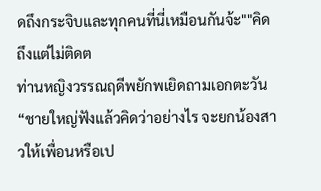ดถึงกระจิบและทุกคนที่นี่เหมือนกันจ้ะ""คิดถึงแต่ไม่ติดต
ท่านหญิงวรรณฤดีพยักพเยิดถามเอกตะวัน “ชายใหญ่ฟังแล้วคิดว่าอย่างไร จะยกน้องสาวให้เพื่อนหรือเป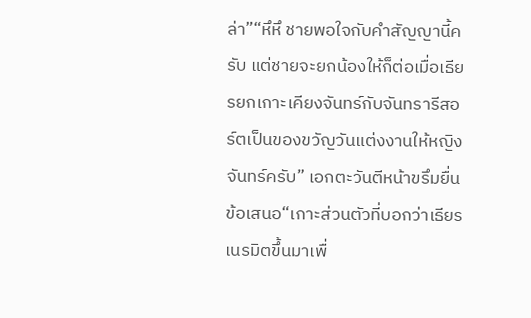ล่า”“หึหึ ชายพอใจกับคำสัญญานี้ครับ แต่ชายจะยกน้องให้ก็ต่อเมื่อเธียรยกเกาะเคียงจันทร์กับจันทรารีสอร์ตเป็นของขวัญวันแต่งงานให้หญิงจันทร์ครับ” เอกตะวันตีหน้าขรึมยื่นข้อเสนอ“เกาะส่วนตัวที่บอกว่าเธียรเนรมิตขึ้นมาเพื่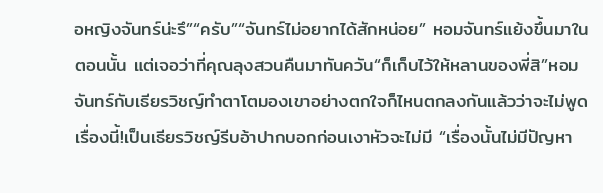อหญิงจันทร์น่ะรึ”“ครับ”“จันทร์ไม่อยากได้สักหน่อย” หอมจันทร์แย้งขึ้นมาในตอนนั้น แต่เจอว่าที่คุณลุงสวนคืนมาทันควัน“ก็เก็บไว้ให้หลานของพี่สิ”หอมจันทร์กับเธียรวิชญ์ทำตาโตมองเขาอย่างตกใจก็ไหนตกลงกันแล้วว่าจะไม่พูดเรื่องนี้!เป็นเธียรวิชญ์รีบอ้าปากบอกก่อนเงาหัวจะไม่มี “เรื่องนั้นไม่มีปัญหา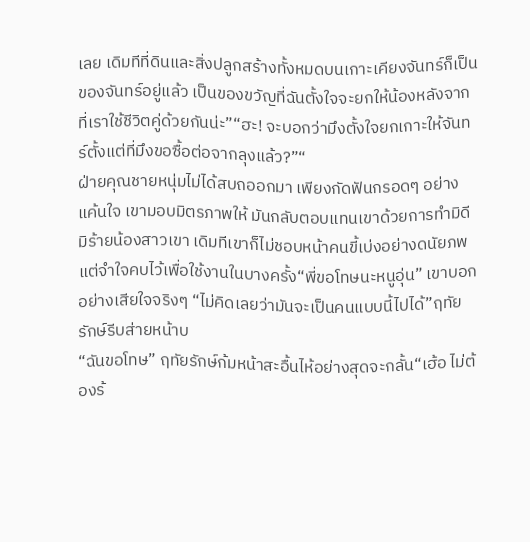เลย เดิมทีที่ดินและสิ่งปลูกสร้างทั้งหมดบนเกาะเคียงจันทร์ก็เป็นของจันทร์อยู่แล้ว เป็นของขวัญที่ฉันตั้งใจจะยกให้น้องหลังจากที่เราใช้ชีวิตคู่ด้วยกันน่ะ”“ฮะ! จะบอกว่ามึงตั้งใจยกเกาะให้จันทร์ตั้งแต่ที่มึงขอซื้อต่อจากลุงแล้ว?”“
ฝ่ายคุณชายหนุ่มไม่ได้สบถออกมา เพียงกัดฟันกรอดๆ อย่างแค้นใจ เขามอบมิตรภาพให้ มันกลับตอบแทนเขาด้วยการทำมิดีมิร้ายน้องสาวเขา เดิมทีเขาก็ไม่ชอบหน้าคนขี้เบ่งอย่างดนัยภพ แต่จำใจคบไว้เพื่อใช้งานในบางครั้ง“พี่ขอโทษนะหนูอุ่น” เขาบอกอย่างเสียใจจริงๆ “ไม่คิดเลยว่ามันจะเป็นคนแบบนี้ไปได้”ฤทัยรักษ์รีบส่ายหน้าบ
“ฉันขอโทษ” ฤทัยรักษ์ก้มหน้าสะอื้นไห้อย่างสุดจะกลั้น“เฮ้อ ไม่ต้องร้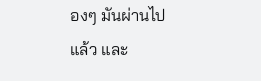องๆ มันผ่านไปแล้ว และ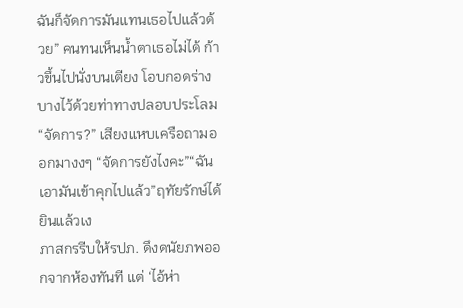ฉันก็จัดการมันแทนเธอไปแล้วด้วย” คนทนเห็นน้ำตาเธอไม่ได้ ก้าวขึ้นไปนั่งบนเตียง โอบกอดร่างบางไว้ด้วยท่าทางปลอบประโลม“จัดการ?” เสียงแหบเครือถามออกมางงๆ “จัดการยังไงคะ”“ฉันเอามันเข้าคุกไปแล้ว”ฤทัยรักษ์ได้ยินแล้วเง
ภาสกรรีบให้รปภ. ดึงดนัยภพออกจากห้องทันที แต่ ‘ไอ้ห่า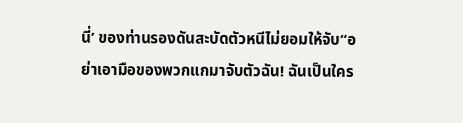นี่’ ของท่านรองดันสะบัดตัวหนีไม่ยอมให้จับ“อย่าเอามือของพวกแกมาจับตัวฉัน! ฉันเป็นใคร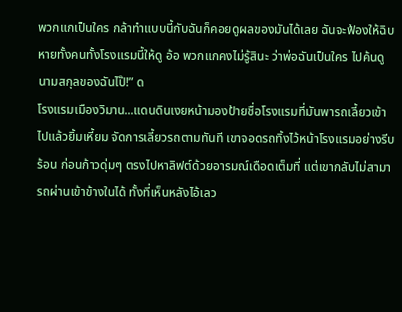พวกแกเป็นใคร กล้าทำแบบนี้กับฉันก็คอยดูผลของมันได้เลย ฉันจะฟ้องให้ฉิบหายทั้งคนทั้งโรงแรมนี้ให้ดู อ้อ พวกแกคงไม่รู้สินะ ว่าพ่อฉันเป็นใคร ไปค้นดูนามสกุลของฉันไป๊!” ด
โรงแรมเมืองวิมาน...แดนดินเงยหน้ามองป้ายชื่อโรงแรมที่มันพารถเลี้ยวเข้าไปแล้วยิ้มเหี้ยม จัดการเลี้ยวรถตามทันที เขาจอดรถทิ้งไว้หน้าโรงแรมอย่างรีบร้อน ก่อนก้าวดุ่มๆ ตรงไปหาลิฟต์ด้วยอารมณ์เดือดเต็มที่ แต่เขากลับไม่สามารถผ่านเข้าข้างในได้ ทั้งที่เห็นหลังไอ้เลว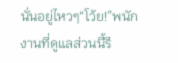นั่นอยู่ไหวๆ“โว้ย!”พนักงานที่ดูแลส่วนนี้รี